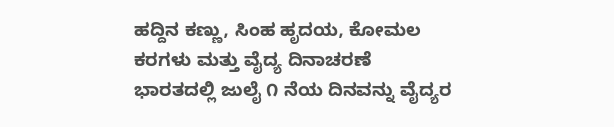ಹದ್ದಿನ ಕಣ್ಣು, ಸಿಂಹ ಹೃದಯ, ಕೋಮಲ ಕರಗಳು ಮತ್ತು ವೈದ್ಯ ದಿನಾಚರಣೆ
ಭಾರತದಲ್ಲಿ ಜುಲೈ ೧ ನೆಯ ದಿನವನ್ನು ವೈದ್ಯರ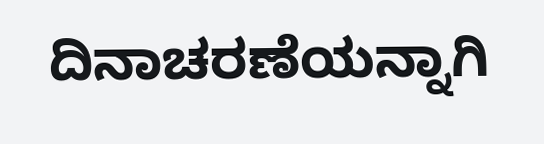ದಿನಾಚರಣೆಯನ್ನಾಗಿ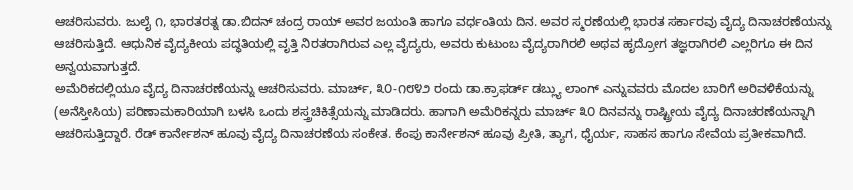ಆಚರಿಸುವರು. ಜುಲೈ ೧, ಭಾರತರತ್ನ ಡಾ.ಬಿದನ್ ಚಂದ್ರ ರಾಯ್ ಅವರ ಜಯಂತಿ ಹಾಗೂ ವರ್ಧಂತಿಯ ದಿನ. ಅವರ ಸ್ಮರಣೆಯಲ್ಲಿ ಭಾರತ ಸರ್ಕಾರವು ವೈದ್ಯ ದಿನಾಚರಣೆಯನ್ನು ಆಚರಿಸುತ್ತಿದೆ. ಆಧುನಿಕ ವೈದ್ಯಕೀಯ ಪದ್ಧತಿಯಲ್ಲಿ ವೃತ್ತಿ ನಿರತರಾಗಿರುವ ಎಲ್ಲ ವೈದ್ಯರು, ಅವರು ಕುಟುಂಬ ವೈದ್ಯರಾಗಿರಲಿ ಅಥವ ಹೃದ್ರೋಗ ತಜ್ಞರಾಗಿರಲಿ ಎಲ್ಲರಿಗೂ ಈ ದಿನ ಅನ್ವಯವಾಗುತ್ತದೆ.
ಅಮೆರಿಕದಲ್ಲಿಯೂ ವೈದ್ಯ ದಿನಾಚರಣೆಯನ್ನು ಆಚರಿಸುವರು. ಮಾರ್ಚ್, ೩೦-೧೮೪೨ ರಂದು ಡಾ.ಕ್ರಾಫರ್ಡ್ ಡಬ್ಲ್ಯು ಲಾಂಗ್ ಎನ್ನುವವರು ಮೊದಲ ಬಾರಿಗೆ ಅರಿವಳಿಕೆಯನ್ನು (ಅನೆಸ್ತೀಸಿಯ) ಪರಿಣಾಮಕಾರಿಯಾಗಿ ಬಳಸಿ ಒಂದು ಶಸ್ತ್ರಚಿಕಿತ್ಸೆಯನ್ನು ಮಾಡಿದರು. ಹಾಗಾಗಿ ಅಮೆರಿಕನ್ನರು ಮಾರ್ಚ್ ೩೦ ದಿನವನ್ನು ರಾಷ್ಟ್ರೀಯ ವೈದ್ಯ ದಿನಾಚರಣೆಯನ್ನಾಗಿ ಆಚರಿಸುತ್ತಿದ್ದಾರೆ. ರೆಡ್ ಕಾರ್ನೇಶನ್ ಹೂವು ವೈದ್ಯ ದಿನಾಚರಣೆಯ ಸಂಕೇತ. ಕೆಂಪು ಕಾರ್ನೇಶನ್ ಹೂವು ಪ್ರೀತಿ, ತ್ಯಾಗ, ಧೈರ್ಯ, ಸಾಹಸ ಹಾಗೂ ಸೇವೆಯ ಪ್ರತೀಕವಾಗಿದೆ.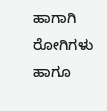ಹಾಗಾಗಿ ರೋಗಿಗಳು ಹಾಗೂ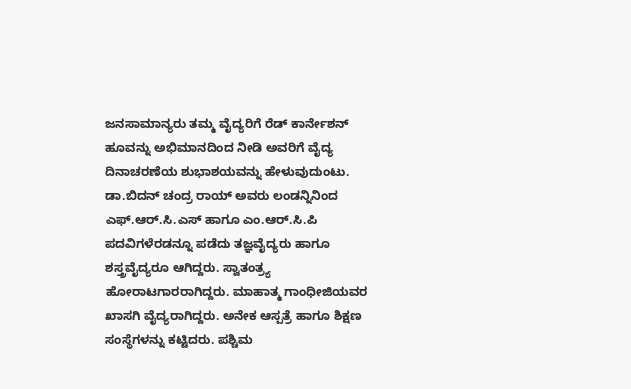ಜನಸಾಮಾನ್ಯರು ತಮ್ಮ ವೈದ್ಯರಿಗೆ ರೆಡ್ ಕಾರ್ನೇಶನ್ ಹೂವನ್ನು ಅಭಿಮಾನದಿಂದ ನೀಡಿ ಅವರಿಗೆ ವೈದ್ಯ ದಿನಾಚರಣೆಯ ಶುಭಾಶಯವನ್ನು ಹೇಳುವುದುಂಟು.
ಡಾ.ಬಿದನ್ ಚಂದ್ರ ರಾಯ್ ಅವರು ಲಂಡನ್ನಿನಿಂದ ಎಫ್.ಆರ್.ಸಿ.ಎಸ್ ಹಾಗೂ ಎಂ.ಆರ್.ಸಿ.ಪಿ ಪದವಿಗಳೆರಡನ್ನೂ ಪಡೆದು ತಜ್ಞವೈದ್ಯರು ಹಾಗೂ ಶಸ್ತ್ರವೈದ್ಯರೂ ಆಗಿದ್ದರು. ಸ್ವಾತಂತ್ರ್ಯ ಹೋರಾಟಗಾರರಾಗಿದ್ದರು. ಮಾಹಾತ್ಮ ಗಾಂಧೀಜಿಯವರ ಖಾಸಗಿ ವೈದ್ಯರಾಗಿದ್ದರು. ಅನೇಕ ಆಸ್ಪತ್ರೆ ಹಾಗೂ ಶಿಕ್ಷಣ ಸಂಸ್ಥೆಗಳನ್ನು ಕಟ್ಟಿದರು. ಪಶ್ಚಿಮ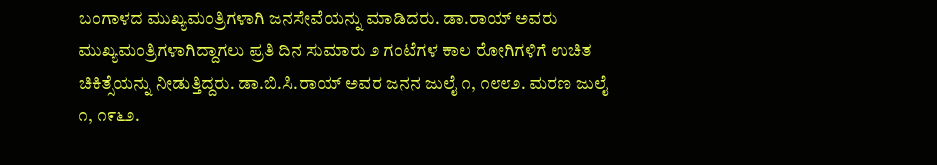ಬಂಗಾಳದ ಮುಖ್ಯಮಂತ್ರಿಗಳಾಗಿ ಜನಸೇವೆಯನ್ನು ಮಾಡಿದರು. ಡಾ.ರಾಯ್ ಅವರು ಮುಖ್ಯಮಂತ್ರಿಗಳಾಗಿದ್ದಾಗಲು ಪ್ರತಿ ದಿನ ಸುಮಾರು ೨ ಗಂಟೆಗಳ ಕಾಲ ರೋಗಿಗಳಿಗೆ ಉಚಿತ ಚಿಕಿತ್ಸೆಯನ್ನು ನೀಡುತ್ತಿದ್ದರು. ಡಾ.ಬಿ.ಸಿ.ರಾಯ್ ಅವರ ಜನನ ಜುಲೈ ೧, ೧೮೮೨. ಮರಣ ಜುಲೈ ೧, ೧೯೬೨.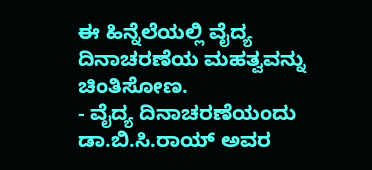ಈ ಹಿನ್ನೆಲೆಯಲ್ಲಿ ವೈದ್ಯ ದಿನಾಚರಣೆಯ ಮಹತ್ವವನ್ನು ಚಿಂತಿಸೋಣ.
- ವೈದ್ಯ ದಿನಾಚರಣೆಯಂದು ಡಾ.ಬಿ.ಸಿ.ರಾಯ್ ಅವರ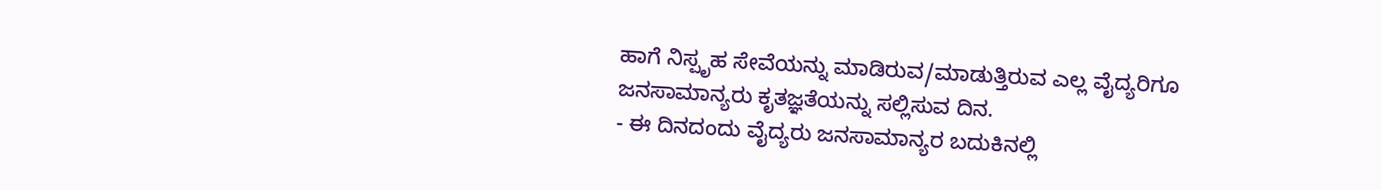ಹಾಗೆ ನಿಸ್ಪೃಹ ಸೇವೆಯನ್ನು ಮಾಡಿರುವ/ಮಾಡುತ್ತಿರುವ ಎಲ್ಲ ವೈದ್ಯರಿಗೂ ಜನಸಾಮಾನ್ಯರು ಕೃತಜ್ಞತೆಯನ್ನು ಸಲ್ಲಿಸುವ ದಿನ.
- ಈ ದಿನದಂದು ವೈದ್ಯರು ಜನಸಾಮಾನ್ಯರ ಬದುಕಿನಲ್ಲಿ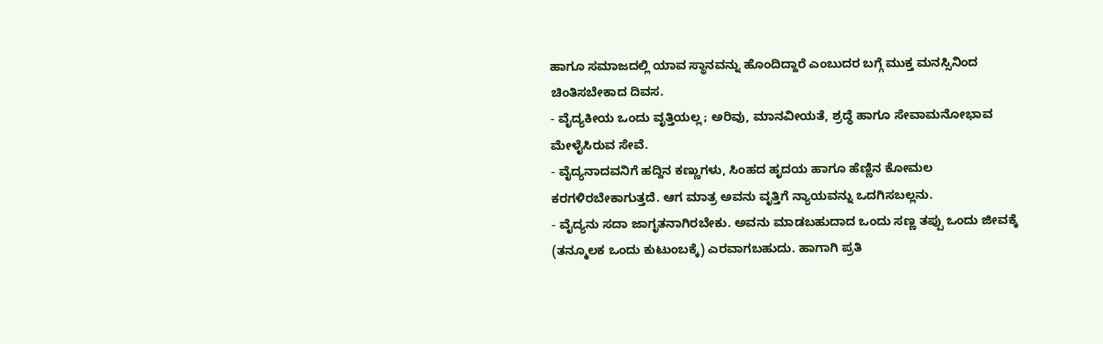ಹಾಗೂ ಸಮಾಜದಲ್ಲಿ ಯಾವ ಸ್ಥಾನವನ್ನು ಹೊಂದಿದ್ದಾರೆ ಎಂಬುದರ ಬಗ್ಗೆ ಮುಕ್ತ ಮನಸ್ಸಿನಿಂದ ಚಿಂತಿಸಬೇಕಾದ ದಿವಸ.
- ವೈದ್ಯಕೀಯ ಒಂದು ವೃತ್ತಿಯಲ್ಲ; ಅರಿವು, ಮಾನವೀಯತೆ, ಶ್ರದ್ಧೆ ಹಾಗೂ ಸೇವಾಮನೋಭಾವ ಮೇಳೈಸಿರುವ ಸೇವೆ.
- ವೈದ್ಯನಾದವನಿಗೆ ಹದ್ದಿನ ಕಣ್ಣುಗಳು, ಸಿಂಹದ ಹೃದಯ ಹಾಗೂ ಹೆಣ್ಣಿನ ಕೋಮಲ ಕರಗಳಿರಬೇಕಾಗುತ್ತದೆ. ಆಗ ಮಾತ್ರ ಅವನು ವೃತ್ತಿಗೆ ನ್ಯಾಯವನ್ನು ಒದಗಿಸಬಲ್ಲನು.
- ವೈದ್ಯನು ಸದಾ ಜಾಗೃತನಾಗಿರಬೇಕು. ಅವನು ಮಾಡಬಹುದಾದ ಒಂದು ಸಣ್ಣ ತಪ್ಪು ಒಂದು ಜೀವಕ್ಕೆ (ತನ್ಮೂಲಕ ಒಂದು ಕುಟುಂಬಕ್ಕೆ) ಎರವಾಗಬಹುದು. ಹಾಗಾಗಿ ಪ್ರತಿ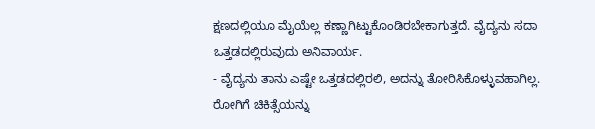ಕ್ಷಣದಲ್ಲಿಯೂ ಮೈಯೆಲ್ಲ ಕಣ್ಣಾಗಿಟ್ಟುಕೊಂಡಿರಬೇಕಾಗುತ್ತದೆ. ವೈದ್ಯನು ಸದಾ ಒತ್ತಡದಲ್ಲಿರುವುದು ಅನಿವಾರ್ಯ.
- ವೈದ್ಯನು ತಾನು ಎಷ್ಟೇ ಒತ್ತಡದಲ್ಲಿರಲಿ, ಅದನ್ನು ತೋರಿಸಿಕೊಳ್ಳುವಹಾಗಿಲ್ಲ. ರೋಗಿಗೆ ಚಿಕಿತ್ಸೆಯನ್ನು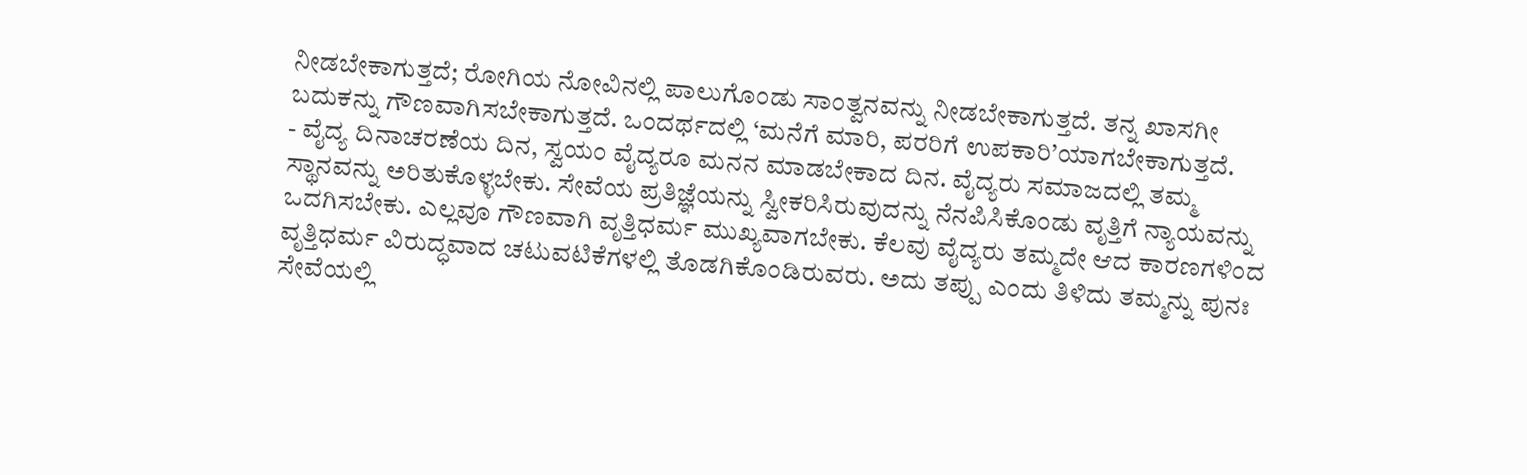ನೀಡಬೇಕಾಗುತ್ತದೆ; ರೋಗಿಯ ನೋವಿನಲ್ಲಿ ಪಾಲುಗೊಂಡು ಸಾಂತ್ವನವನ್ನು ನೀಡಬೇಕಾಗುತ್ತದೆ. ತನ್ನ ಖಾಸಗೀ ಬದುಕನ್ನು ಗೌಣವಾಗಿಸಬೇಕಾಗುತ್ತದೆ. ಒಂದರ್ಥದಲ್ಲಿ ‘ಮನೆಗೆ ಮಾರಿ, ಪರರಿಗೆ ಉಪಕಾರಿ’ಯಾಗಬೇಕಾಗುತ್ತದೆ.
- ವೈದ್ಯ ದಿನಾಚರಣೆಯ ದಿನ, ಸ್ವಯಂ ವೈದ್ಯರೂ ಮನನ ಮಾಡಬೇಕಾದ ದಿನ. ವೈದ್ಯರು ಸಮಾಜದಲ್ಲಿ ತಮ್ಮ ಸ್ಥಾನವನ್ನು ಅರಿತುಕೊಳ್ಳಬೇಕು. ಸೇವೆಯ ಪ್ರತಿಜ್ಞೆಯನ್ನು ಸ್ವೀಕರಿಸಿರುವುದನ್ನು ನೆನಪಿಸಿಕೊಂಡು ವೃತ್ತಿಗೆ ನ್ಯಾಯವನ್ನು ಒದಗಿಸಬೇಕು. ಎಲ್ಲವೂ ಗೌಣವಾಗಿ ವೃತ್ತಿಧರ್ಮ ಮುಖ್ಯವಾಗಬೇಕು. ಕೆಲವು ವೈದ್ಯರು ತಮ್ಮದೇ ಆದ ಕಾರಣಗಳಿಂದ ವೃತ್ತಿಧರ್ಮ ವಿರುದ್ಧವಾದ ಚಟುವಟಿಕೆಗಳಲ್ಲಿ ತೊಡಗಿಕೊಂಡಿರುವರು. ಅದು ತಪ್ಪು ಎಂದು ತಿಳಿದು ತಮ್ಮನ್ನು ಪುನಃ ಸೇವೆಯಲ್ಲಿ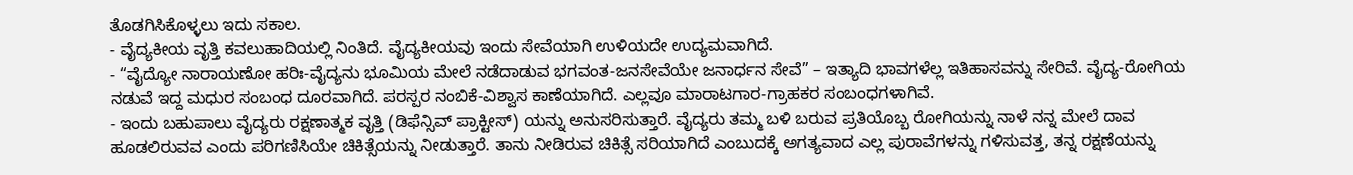ತೊಡಗಿಸಿಕೊಳ್ಳಲು ಇದು ಸಕಾಲ.
- ವೈದ್ಯಕೀಯ ವೃತ್ತಿ ಕವಲುಹಾದಿಯಲ್ಲಿ ನಿಂತಿದೆ. ವೈದ್ಯಕೀಯವು ಇಂದು ಸೇವೆಯಾಗಿ ಉಳಿಯದೇ ಉದ್ಯಮವಾಗಿದೆ.
- “ವೈದ್ಯೋ ನಾರಾಯಣೋ ಹರಿಃ-ವೈದ್ಯನು ಭೂಮಿಯ ಮೇಲೆ ನಡೆದಾಡುವ ಭಗವಂತ-ಜನಸೇವೆಯೇ ಜನಾರ್ಧನ ಸೇವೆ” – ಇತ್ಯಾದಿ ಭಾವಗಳೆಲ್ಲ ಇತಿಹಾಸವನ್ನು ಸೇರಿವೆ. ವೈದ್ಯ-ರೋಗಿಯ ನಡುವೆ ಇದ್ದ ಮಧುರ ಸಂಬಂಧ ದೂರವಾಗಿದೆ. ಪರಸ್ಪರ ನಂಬಿಕೆ-ವಿಶ್ವಾಸ ಕಾಣೆಯಾಗಿದೆ. ಎಲ್ಲವೂ ಮಾರಾಟಗಾರ-ಗ್ರಾಹಕರ ಸಂಬಂಧಗಳಾಗಿವೆ.
- ಇಂದು ಬಹುಪಾಲು ವೈದ್ಯರು ರಕ್ಷಣಾತ್ಮಕ ವೃತ್ತಿ (ಡಿಫೆನ್ಸಿವ್ ಪ್ರಾಕ್ಟೀಸ್) ಯನ್ನು ಅನುಸರಿಸುತ್ತಾರೆ. ವೈದ್ಯರು ತಮ್ಮ ಬಳಿ ಬರುವ ಪ್ರತಿಯೊಬ್ಬ ರೋಗಿಯನ್ನು ನಾಳೆ ನನ್ನ ಮೇಲೆ ದಾವ ಹೂಡಲಿರುವವ ಎಂದು ಪರಿಗಣಿಸಿಯೇ ಚಿಕಿತ್ಸೆಯನ್ನು ನೀಡುತ್ತಾರೆ. ತಾನು ನೀಡಿರುವ ಚಿಕಿತ್ಸೆ ಸರಿಯಾಗಿದೆ ಎಂಬುದಕ್ಕೆ ಅಗತ್ಯವಾದ ಎಲ್ಲ ಪುರಾವೆಗಳನ್ನು ಗಳಿಸುವತ್ತ, ತನ್ನ ರಕ್ಷಣೆಯನ್ನು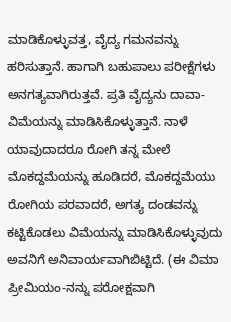ಮಾಡಿಕೊಳ್ಳುವತ್ತ, ವೈದ್ಯ ಗಮನವನ್ನು ಹರಿಸುತ್ತಾನೆ. ಹಾಗಾಗಿ ಬಹುಪಾಲು ಪರೀಕ್ಷೆಗಳು ಅನಗತ್ಯವಾಗಿರುತ್ತವೆ. ಪ್ರತಿ ವೈದ್ಯನು ದಾವಾ-ವಿಮೆಯನ್ನು ಮಾಡಿಸಿಕೊಳ್ಳುತ್ತಾನೆ. ನಾಳೆ ಯಾವುದಾದರೂ ರೋಗಿ ತನ್ನ ಮೇಲೆ ಮೊಕದ್ದಮೆಯನ್ನು ಹೂಡಿದರೆ, ಮೊಕದ್ದಮೆಯು ರೋಗಿಯ ಪರವಾದರೆ, ಅಗತ್ಯ ದಂಡವನ್ನು ಕಟ್ಟಿಕೊಡಲು ವಿಮೆಯನ್ನು ಮಾಡಿಸಿಕೊಳ್ಳುವುದು ಅವನಿಗೆ ಅನಿವಾರ್ಯವಾಗಿಬಿಟ್ಟಿದೆ. (ಈ ವಿಮಾ ಪ್ರೀಮಿಯಂ-ನನ್ನು ಪರೋಕ್ಷವಾಗಿ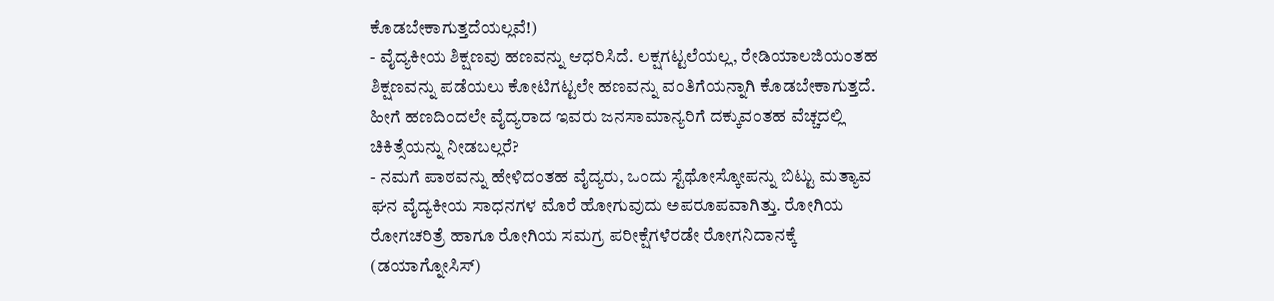ಕೊಡಬೇಕಾಗುತ್ತದೆಯಲ್ಲವೆ!)
- ವೈದ್ಯಕೀಯ ಶಿಕ್ಷಣವು ಹಣವನ್ನು ಆಧರಿಸಿದೆ. ಲಕ್ಷಗಟ್ಟಲೆಯಲ್ಲ, ರೇಡಿಯಾಲಜಿಯಂತಹ ಶಿಕ್ಷಣವನ್ನು ಪಡೆಯಲು ಕೋಟಿಗಟ್ಟಲೇ ಹಣವನ್ನು ವಂತಿಗೆಯನ್ನಾಗಿ ಕೊಡಬೇಕಾಗುತ್ತದೆ. ಹೀಗೆ ಹಣದಿಂದಲೇ ವೈದ್ಯರಾದ ಇವರು ಜನಸಾಮಾನ್ಯರಿಗೆ ದಕ್ಕುವಂತಹ ವೆಚ್ಚದಲ್ಲಿ ಚಿಕಿತ್ಸೆಯನ್ನು ನೀಡಬಲ್ಲರೆ?
- ನಮಗೆ ಪಾಠವನ್ನು ಹೇಳಿದಂತಹ ವೈದ್ಯರು, ಒಂದು ಸ್ಟೆಥೋಸ್ಕೋಪನ್ನು ಬಿಟ್ಟು ಮತ್ಯಾವ ಘನ ವೈದ್ಯಕೀಯ ಸಾಧನಗಳ ಮೊರೆ ಹೋಗುವುದು ಅಪರೂಪವಾಗಿತ್ತು. ರೋಗಿಯ ರೋಗಚರಿತ್ರೆ ಹಾಗೂ ರೋಗಿಯ ಸಮಗ್ರ ಪರೀಕ್ಷೆಗಳೆರಡೇ ರೋಗನಿದಾನಕ್ಕೆ (ಡಯಾಗ್ನೋಸಿಸ್)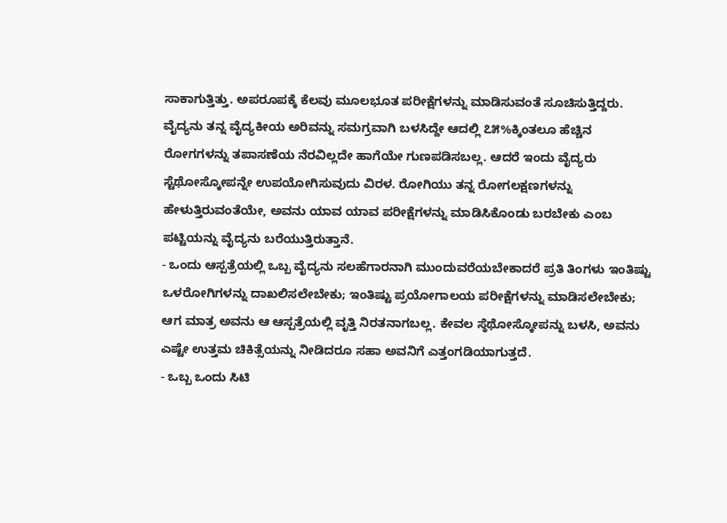ಸಾಕಾಗುತ್ತಿತ್ತು. ಅಪರೂಪಕ್ಕೆ ಕೆಲವು ಮೂಲಭೂತ ಪರೀಕ್ಷೆಗಳನ್ನು ಮಾಡಿಸುವಂತೆ ಸೂಚಿಸುತ್ತಿದ್ದರು. ವೈದ್ಯನು ತನ್ನ ವೈದ್ಯಕೀಯ ಅರಿವನ್ನು ಸಮಗ್ರವಾಗಿ ಬಳಸಿದ್ದೇ ಆದಲ್ಲಿ ೭೫%ಕ್ಕಿಂತಲೂ ಹೆಚ್ಚಿನ ರೋಗಗಳನ್ನು ತಪಾಸಣೆಯ ನೆರವಿಲ್ಲದೇ ಹಾಗೆಯೇ ಗುಣಪಡಿಸಬಲ್ಲ. ಆದರೆ ಇಂದು ವೈದ್ಯರು ಸ್ಟೆಥೋಸ್ಕೋಪನ್ನೇ ಉಪಯೋಗಿಸುವುದು ವಿರಳ. ರೋಗಿಯು ತನ್ನ ರೋಗಲಕ್ಷಣಗಳನ್ನು ಹೇಳುತ್ತಿರುವಂತೆಯೇ, ಅವನು ಯಾವ ಯಾವ ಪರೀಕ್ಷೆಗಳನ್ನು ಮಾಡಿಸಿಕೊಂಡು ಬರಬೇಕು ಎಂಬ ಪಟ್ಟಿಯನ್ನು ವೈದ್ಯನು ಬರೆಯುತ್ತಿರುತ್ತಾನೆ.
- ಒಂದು ಆಸ್ಪತ್ರೆಯಲ್ಲಿ ಒಬ್ಬ ವೈದ್ಯನು ಸಲಹೆಗಾರನಾಗಿ ಮುಂದುವರೆಯಬೇಕಾದರೆ ಪ್ರತಿ ತಿಂಗಳು ಇಂತಿಷ್ಟು ಒಳರೋಗಿಗಳನ್ನು ದಾಖಲಿಸಲೇಬೇಕು; ಇಂತಿಷ್ಟು ಪ್ರಯೋಗಾಲಯ ಪರೀಕ್ಷೆಗಳನ್ನು ಮಾಡಿಸಲೇಬೇಕು; ಆಗ ಮಾತ್ರ ಅವನು ಆ ಆಸ್ಪತ್ರೆಯಲ್ಲಿ ವೃತ್ತಿ ನಿರತನಾಗಬಲ್ಲ. ಕೇವಲ ಸ್ಠೆಥೋಸ್ಕೋಪನ್ನು ಬಳಸಿ, ಅವನು ಎಷ್ಟೇ ಉತ್ತಮ ಚಿಕಿತ್ಸೆಯನ್ನು ನೀಡಿದರೂ ಸಹಾ ಅವನಿಗೆ ಎತ್ತಂಗಡಿಯಾಗುತ್ತದೆ.
- ಒಬ್ಬ ಒಂದು ಸಿಟಿ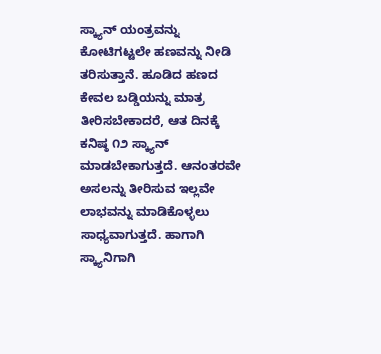ಸ್ಕ್ಯಾನ್ ಯಂತ್ರವನ್ನು ಕೋಟಿಗಟ್ಟಲೇ ಹಣವನ್ನು ನೀಡಿ ತರಿಸುತ್ತಾನೆ. ಹೂಡಿದ ಹಣದ ಕೇವಲ ಬಡ್ಡಿಯನ್ನು ಮಾತ್ರ ತೀರಿಸಬೇಕಾದರೆ, ಆತ ದಿನಕ್ಕೆ ಕನಿಷ್ಠ ೧೨ ಸ್ಕ್ಯಾನ್ ಮಾಡಬೇಕಾಗುತ್ತದೆ. ಆನಂತರವೇ ಅಸಲನ್ನು ತೀರಿಸುವ ಇಲ್ಲವೇ ಲಾಭವನ್ನು ಮಾಡಿಕೊಳ್ಳಲು ಸಾಧ್ಯವಾಗುತ್ತದೆ. ಹಾಗಾಗಿ ಸ್ಕ್ಯಾನಿಗಾಗಿ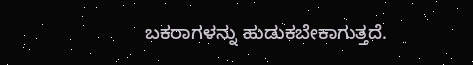ಬಕರಾಗಳನ್ನು ಹುಡುಕಬೇಕಾಗುತ್ತದೆ.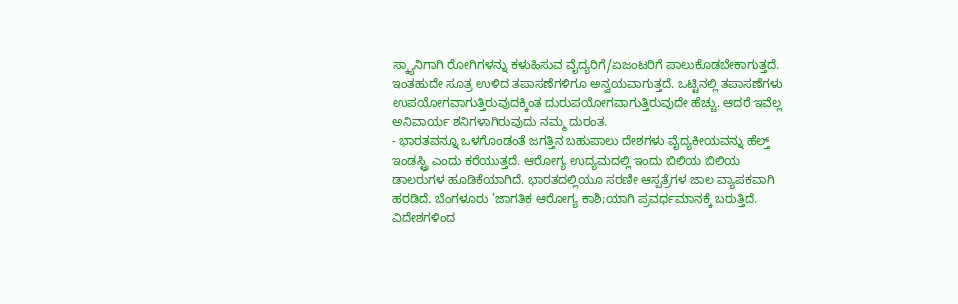ಸ್ಕ್ಯಾನಿಗಾಗಿ ರೋಗಿಗಳನ್ನು ಕಳುಹಿಸುವ ವೈದ್ಯರಿಗೆ/ಏಜಂಟರಿಗೆ ಪಾಲುಕೊಡಬೇಕಾಗುತ್ತದೆ. ಇಂತಹುದೇ ಸೂತ್ರ ಉಳಿದ ತಪಾಸಣೆಗಳಿಗೂ ಅನ್ವಯವಾಗುತ್ತದೆ. ಒಟ್ಟಿನಲ್ಲಿ ತಪಾಸಣೆಗಳು ಉಪಯೋಗವಾಗುತ್ತಿರುವುದಕ್ಕಿಂತ ದುರುಪಯೋಗವಾಗುತ್ತಿರುವುದೇ ಹೆಚ್ಚು. ಆದರೆ ಇವೆಲ್ಲ ಅನಿವಾರ್ಯ ಶನಿಗಳಾಗಿರುವುದು ನಮ್ಮ ದುರಂತ.
- ಭಾರತವನ್ನೂ ಒಳಗೊಂಡಂತೆ ಜಗತ್ತಿನ ಬಹುಪಾಲು ದೇಶಗಳು ವೈದ್ಯಕೀಯವನ್ನು ಹೆಲ್ತ್ ಇಂಡಸ್ಟ್ರಿ ಎಂದು ಕರೆಯುತ್ತದೆ. ಆರೋಗ್ಯ ಉದ್ಯಮದಲ್ಲಿ ಇಂದು ಬಿಲಿಯ ಬಿಲಿಯ ಡಾಲರುಗಳ ಹೂಡಿಕೆಯಾಗಿದೆ. ಭಾರತದಲ್ಲಿಯೂ ಸರಣೀ ಆಸ್ಪತ್ರೆಗಳ ಜಾಲ ವ್ಯಾಪಕವಾಗಿ ಹರಡಿದೆ. ಬೆಂಗಳೂರು ’ಜಾಗತಿಕ ಆರೋಗ್ಯ ಕಾಶಿ;ಯಾಗಿ ಪ್ರವರ್ಧಮಾನಕ್ಕೆ ಬರುತ್ತಿದೆ. ವಿದೇಶಗಳಿಂದ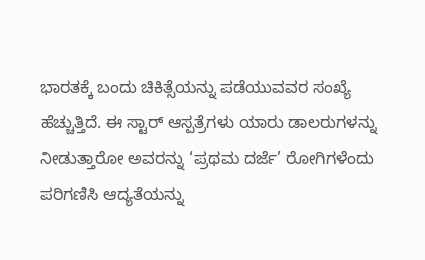ಭಾರತಕ್ಕೆ ಬಂದು ಚಿಕಿತ್ಸೆಯನ್ನು ಪಡೆಯುವವರ ಸಂಖ್ಯೆ ಹೆಚ್ಚುತ್ತಿದೆ. ಈ ಸ್ಟಾರ್ ಆಸ್ಪತ್ರೆಗಳು ಯಾರು ಡಾಲರುಗಳನ್ನು ನೀಡುತ್ತಾರೋ ಅವರನ್ನು ‘ಪ್ರಥಮ ದರ್ಜೆ’ ರೋಗಿಗಳೆಂದು ಪರಿಗಣಿಸಿ ಆದ್ಯತೆಯನ್ನು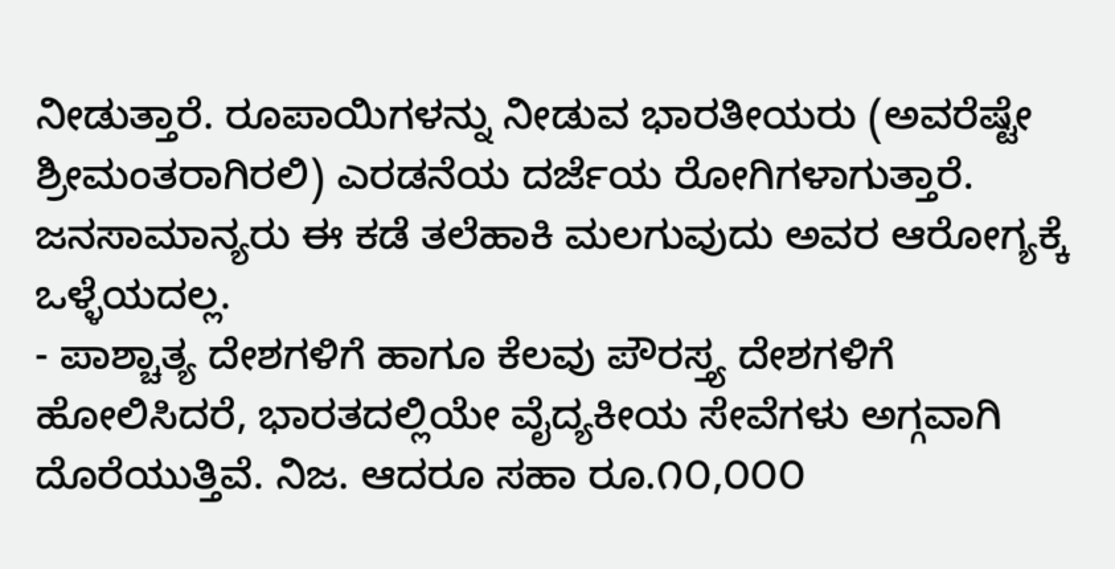ನೀಡುತ್ತಾರೆ. ರೂಪಾಯಿಗಳನ್ನು ನೀಡುವ ಭಾರತೀಯರು (ಅವರೆಷ್ಟೇ ಶ್ರೀಮಂತರಾಗಿರಲಿ) ಎರಡನೆಯ ದರ್ಜೆಯ ರೋಗಿಗಳಾಗುತ್ತಾರೆ. ಜನಸಾಮಾನ್ಯರು ಈ ಕಡೆ ತಲೆಹಾಕಿ ಮಲಗುವುದು ಅವರ ಆರೋಗ್ಯಕ್ಕೆ ಒಳ್ಳೆಯದಲ್ಲ.
- ಪಾಶ್ಚಾತ್ಯ ದೇಶಗಳಿಗೆ ಹಾಗೂ ಕೆಲವು ಪೌರಸ್ತ್ಯ ದೇಶಗಳಿಗೆ ಹೋಲಿಸಿದರೆ, ಭಾರತದಲ್ಲಿಯೇ ವೈದ್ಯಕೀಯ ಸೇವೆಗಳು ಅಗ್ಗವಾಗಿ ದೊರೆಯುತ್ತಿವೆ. ನಿಜ. ಆದರೂ ಸಹಾ ರೂ.೧೦,೦೦೦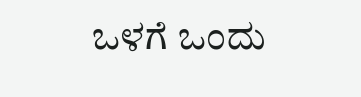ಒಳಗೆ ಒಂದು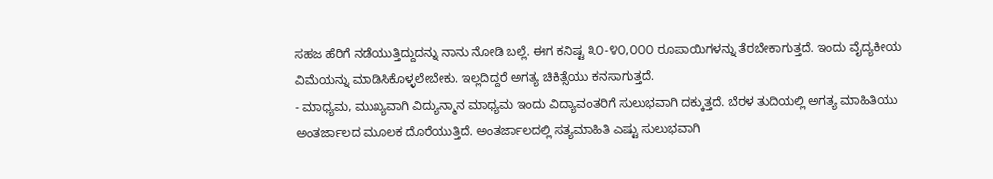ಸಹಜ ಹೆರಿಗೆ ನಡೆಯುತ್ತಿದ್ದುದನ್ನು ನಾನು ನೋಡಿ ಬಲ್ಲೆ. ಈಗ ಕನಿಷ್ಟ ೩೦-೪೦,೦೦೦ ರೂಪಾಯಿಗಳನ್ನು ತೆರಬೇಕಾಗುತ್ತದೆ. ಇಂದು ವೈದ್ಯಕೀಯ ವಿಮೆಯನ್ನು ಮಾಡಿಸಿಕೊಳ್ಳಲೇಬೇಕು. ಇಲ್ಲದಿದ್ದರೆ ಅಗತ್ಯ ಚಿಕಿತ್ಸೆಯು ಕನಸಾಗುತ್ತದೆ.
- ಮಾಧ್ಯಮ, ಮುಖ್ಯವಾಗಿ ವಿದ್ಯುನ್ಮಾನ ಮಾಧ್ಯಮ ಇಂದು ವಿದ್ಯಾವಂತರಿಗೆ ಸುಲುಭವಾಗಿ ದಕ್ಕುತ್ತದೆ. ಬೆರಳ ತುದಿಯಲ್ಲಿ ಅಗತ್ಯ ಮಾಹಿತಿಯು ಅಂತರ್ಜಾಲದ ಮೂಲಕ ದೊರೆಯುತ್ತಿದೆ. ಅಂತರ್ಜಾಲದಲ್ಲಿ ಸತ್ಯಮಾಹಿತಿ ಎಷ್ಟು ಸುಲುಭವಾಗಿ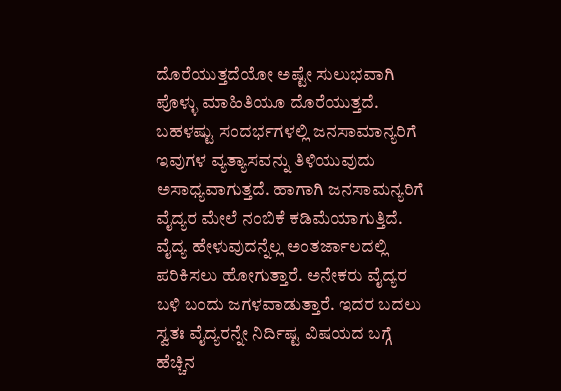ದೊರೆಯುತ್ತದೆಯೋ ಅಷ್ಟೇ ಸುಲುಭವಾಗಿ ಪೊಳ್ಳು ಮಾಹಿತಿಯೂ ದೊರೆಯುತ್ತದೆ. ಬಹಳಷ್ಟು ಸಂದರ್ಭಗಳಲ್ಲಿ ಜನಸಾಮಾನ್ಯರಿಗೆ ಇವುಗಳ ವ್ಯತ್ಯಾಸವನ್ನು ತಿಳಿಯುವುದು ಅಸಾಧ್ಯವಾಗುತ್ತದೆ. ಹಾಗಾಗಿ ಜನಸಾಮನ್ಯರಿಗೆ ವೈದ್ಯರ ಮೇಲೆ ನಂಬಿಕೆ ಕಡಿಮೆಯಾಗುತ್ತಿದೆ. ವೈದ್ಯ ಹೇಳುವುದನ್ನೆಲ್ಲ ಅಂತರ್ಜಾಲದಲ್ಲಿ ಪರಿಕಿಸಲು ಹೋಗುತ್ತಾರೆ. ಅನೇಕರು ವೈದ್ಯರ ಬಳಿ ಬಂದು ಜಗಳವಾಡುತ್ತಾರೆ. ಇದರ ಬದಲು ಸ್ವತಃ ವೈದ್ಯರನ್ನೇ ನಿರ್ದಿಷ್ಟ ವಿಷಯದ ಬಗ್ಗೆ ಹೆಚ್ಚಿನ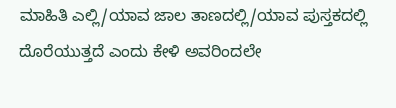ಮಾಹಿತಿ ಎಲ್ಲಿ/ಯಾವ ಜಾಲ ತಾಣದಲ್ಲಿ/ಯಾವ ಪುಸ್ತಕದಲ್ಲಿ ದೊರೆಯುತ್ತದೆ ಎಂದು ಕೇಳಿ ಅವರಿಂದಲೇ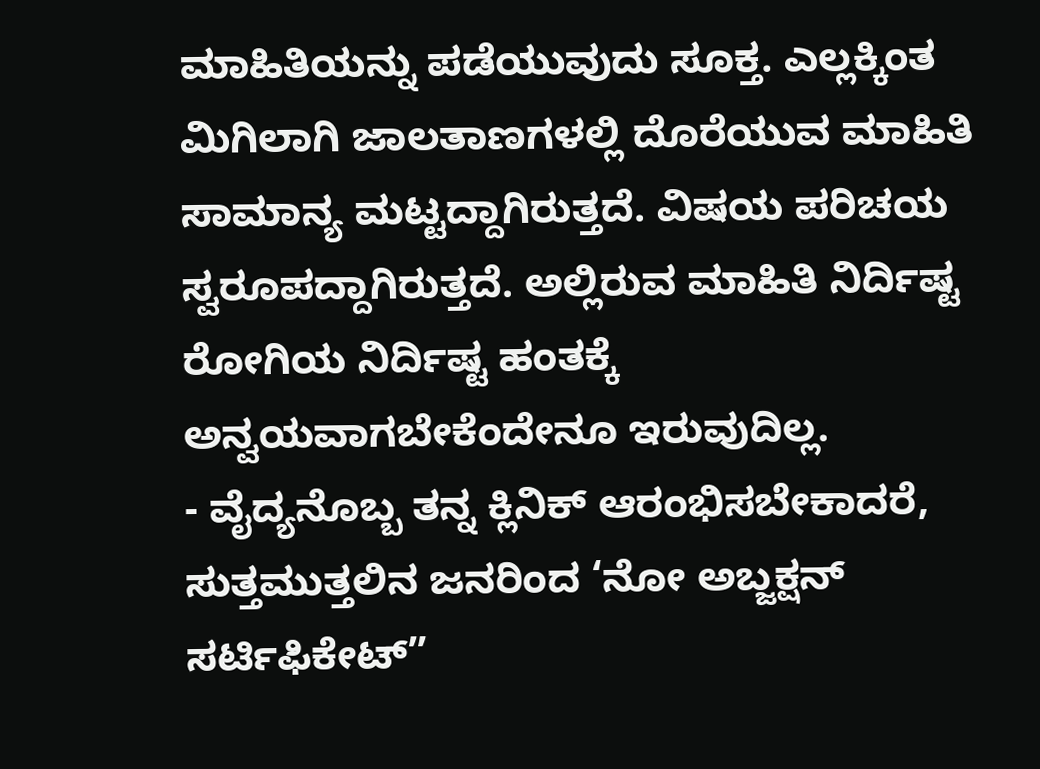ಮಾಹಿತಿಯನ್ನು ಪಡೆಯುವುದು ಸೂಕ್ತ. ಎಲ್ಲಕ್ಕಿಂತ ಮಿಗಿಲಾಗಿ ಜಾಲತಾಣಗಳಲ್ಲಿ ದೊರೆಯುವ ಮಾಹಿತಿ ಸಾಮಾನ್ಯ ಮಟ್ಟದ್ದಾಗಿರುತ್ತದೆ. ವಿಷಯ ಪರಿಚಯ ಸ್ವರೂಪದ್ದಾಗಿರುತ್ತದೆ. ಅಲ್ಲಿರುವ ಮಾಹಿತಿ ನಿರ್ದಿಷ್ಟ ರೋಗಿಯ ನಿರ್ದಿಷ್ಟ ಹಂತಕ್ಕೆ ಅನ್ವಯವಾಗಬೇಕೆಂದೇನೂ ಇರುವುದಿಲ್ಲ.
- ವೈದ್ಯನೊಬ್ಬ ತನ್ನ ಕ್ಲಿನಿಕ್ ಆರಂಭಿಸಬೇಕಾದರೆ, ಸುತ್ತಮುತ್ತಲಿನ ಜನರಿಂದ ‘ನೋ ಅಬ್ಜಕ್ಷನ್ ಸರ್ಟಿಫಿಕೇಟ್”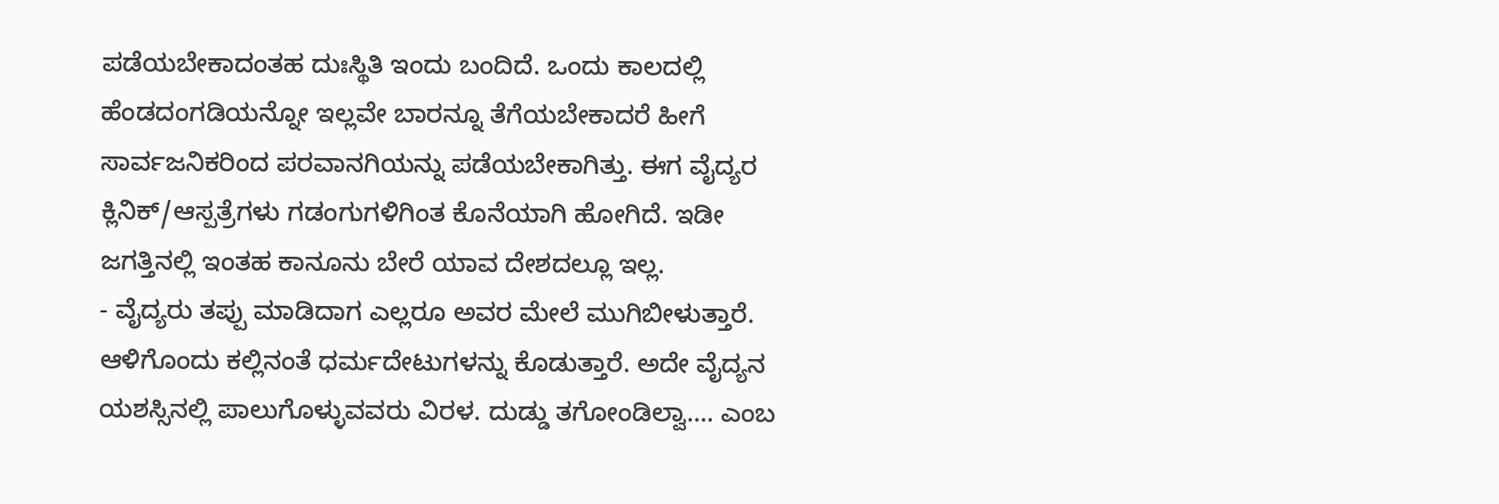ಪಡೆಯಬೇಕಾದಂತಹ ದುಃಸ್ಥಿತಿ ಇಂದು ಬಂದಿದೆ. ಒಂದು ಕಾಲದಲ್ಲಿ ಹೆಂಡದಂಗಡಿಯನ್ನೋ ಇಲ್ಲವೇ ಬಾರನ್ನೂ ತೆಗೆಯಬೇಕಾದರೆ ಹೀಗೆ ಸಾರ್ವಜನಿಕರಿಂದ ಪರವಾನಗಿಯನ್ನು ಪಡೆಯಬೇಕಾಗಿತ್ತು. ಈಗ ವೈದ್ಯರ ಕ್ಲಿನಿಕ್/ಆಸ್ಪತ್ರೆಗಳು ಗಡಂಗುಗಳಿಗಿಂತ ಕೊನೆಯಾಗಿ ಹೋಗಿದೆ. ಇಡೀ ಜಗತ್ತಿನಲ್ಲಿ ಇಂತಹ ಕಾನೂನು ಬೇರೆ ಯಾವ ದೇಶದಲ್ಲೂ ಇಲ್ಲ.
- ವೈದ್ಯರು ತಪ್ಪು ಮಾಡಿದಾಗ ಎಲ್ಲರೂ ಅವರ ಮೇಲೆ ಮುಗಿಬೀಳುತ್ತಾರೆ. ಆಳಿಗೊಂದು ಕಲ್ಲಿನಂತೆ ಧರ್ಮದೇಟುಗಳನ್ನು ಕೊಡುತ್ತಾರೆ. ಅದೇ ವೈದ್ಯನ ಯಶಸ್ಸಿನಲ್ಲಿ ಪಾಲುಗೊಳ್ಳುವವರು ವಿರಳ. ದುಡ್ಡು ತಗೋಂಡಿಲ್ವಾ…. ಎಂಬ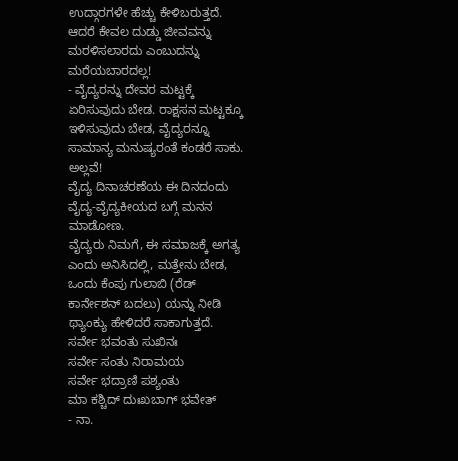ಉದ್ಗಾರಗಳೇ ಹೆಚ್ಚು ಕೇಳಿಬರುತ್ತದೆ. ಆದರೆ ಕೇವಲ ದುಡ್ಡು ಜೀವವನ್ನು ಮರಳಿಸಲಾರದು ಎಂಬುದನ್ನು ಮರೆಯಬಾರದಲ್ಲ!
- ವೈದ್ಯರನ್ನು ದೇವರ ಮಟ್ಟಕ್ಕೆ ಏರಿಸುವುದು ಬೇಡ. ರಾಕ್ಷಸನ ಮಟ್ಟಕ್ಕೂ ಇಳಿಸುವುದು ಬೇಡ, ವೈದ್ಯರನ್ನೂ ಸಾಮಾನ್ಯ ಮನುಷ್ಯರಂತೆ ಕಂಡರೆ ಸಾಕು. ಅಲ್ಲವೆ!
ವೈದ್ಯ ದಿನಾಚರಣೆಯ ಈ ದಿನದಂದು ವೈದ್ಯ-ವೈದ್ಯಕೀಯದ ಬಗ್ಗೆ ಮನನ ಮಾಡೋಣ.
ವೈದ್ಯರು ನಿಮಗೆ, ಈ ಸಮಾಜಕ್ಕೆ ಅಗತ್ಯ ಎಂದು ಅನಿಸಿದಲ್ಲಿ, ಮತ್ತೇನು ಬೇಡ, ಒಂದು ಕೆಂಪು ಗುಲಾಬಿ (ರೆಡ್ ಕಾರ್ನೇಶನ್ ಬದಲು) ಯನ್ನು ನೀಡಿ ಥ್ಯಾಂಕ್ಯು ಹೇಳಿದರೆ ಸಾಕಾಗುತ್ತದೆ.
ಸರ್ವೇ ಭವಂತು ಸುಖಿನಃ
ಸರ್ವೇ ಸಂತು ನಿರಾಮಯ
ಸರ್ವೇ ಭದ್ರಾಣಿ ಪಶ್ಯಂತು
ಮಾ ಕಶ್ಚಿದ್ ದುಃಖಬಾಗ್ ಭವೇತ್
- ನಾ.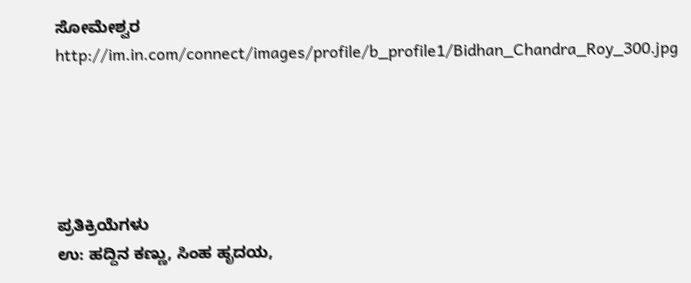ಸೋಮೇಶ್ವರ
http://im.in.com/connect/images/profile/b_profile1/Bidhan_Chandra_Roy_300.jpg





ಪ್ರತಿಕ್ರಿಯೆಗಳು
ಉ: ಹದ್ದಿನ ಕಣ್ಣು, ಸಿಂಹ ಹೃದಯ,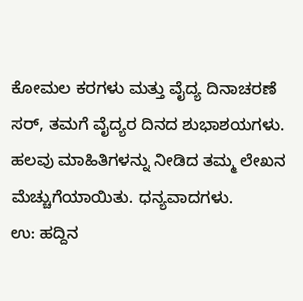ಕೋಮಲ ಕರಗಳು ಮತ್ತು ವೈದ್ಯ ದಿನಾಚರಣೆ
ಸರ್, ತಮಗೆ ವೈದ್ಯರ ದಿನದ ಶುಭಾಶಯಗಳು. ಹಲವು ಮಾಹಿತಿಗಳನ್ನು ನೀಡಿದ ತಮ್ಮ ಲೇಖನ ಮೆಚ್ಚುಗೆಯಾಯಿತು. ಧನ್ಯವಾದಗಳು.
ಉ: ಹದ್ದಿನ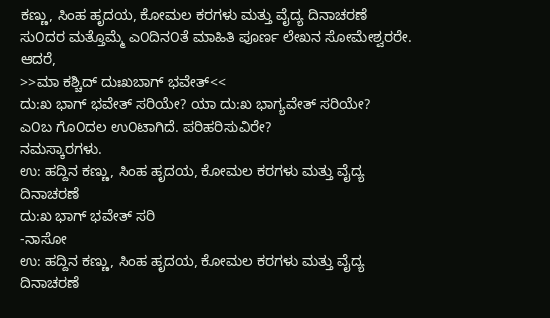ಕಣ್ಣು, ಸಿಂಹ ಹೃದಯ, ಕೋಮಲ ಕರಗಳು ಮತ್ತು ವೈದ್ಯ ದಿನಾಚರಣೆ
ಸು೦ದರ ಮತ್ತೊಮ್ಮೆ ಎ೦ದಿನ೦ತೆ ಮಾಹಿತಿ ಪೂರ್ಣ ಲೇಖನ ಸೋಮೇಶ್ವರರೇ.
ಆದರೆ,
>>ಮಾ ಕಶ್ಚಿದ್ ದುಃಖಬಾಗ್ ಭವೇತ್<<
ದು:ಖ ಭಾಗ್ ಭವೇತ್ ಸರಿಯೇ? ಯಾ ದು:ಖ ಭಾಗ್ಯವೇತ್ ಸರಿಯೇ?
ಎ೦ಬ ಗೊ೦ದಲ ಉ೦ಟಾಗಿದೆ. ಪರಿಹರಿಸುವಿರೇ?
ನಮಸ್ಕಾರಗಳು.
ಉ: ಹದ್ದಿನ ಕಣ್ಣು, ಸಿಂಹ ಹೃದಯ, ಕೋಮಲ ಕರಗಳು ಮತ್ತು ವೈದ್ಯ ದಿನಾಚರಣೆ
ದು:ಖ ಭಾಗ್ ಭವೇತ್ ಸರಿ
-ನಾಸೋ
ಉ: ಹದ್ದಿನ ಕಣ್ಣು, ಸಿಂಹ ಹೃದಯ, ಕೋಮಲ ಕರಗಳು ಮತ್ತು ವೈದ್ಯ ದಿನಾಚರಣೆ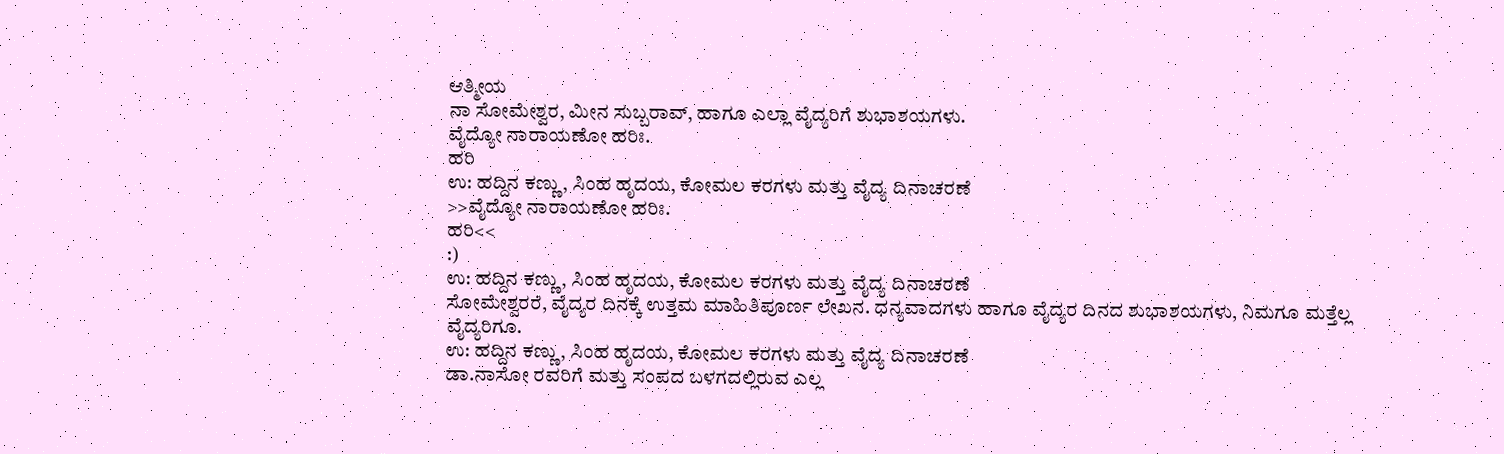ಆತ್ಮೀಯ
ನಾ ಸೋಮೇಶ್ವರ, ಮೀನ ಸುಬ್ಬರಾವ್, ಹಾಗೂ ಎಲ್ಲಾ ವೈದ್ಯರಿಗೆ ಶುಭಾಶಯಗಳು.
ವೈದ್ಯೋ ನಾರಾಯಣೋ ಹರಿಃ.
ಹರಿ
ಉ: ಹದ್ದಿನ ಕಣ್ಣು, ಸಿಂಹ ಹೃದಯ, ಕೋಮಲ ಕರಗಳು ಮತ್ತು ವೈದ್ಯ ದಿನಾಚರಣೆ
>>ವೈದ್ಯೋ ನಾರಾಯಣೋ ಹರಿಃ.
ಹರಿ<<
:)
ಉ: ಹದ್ದಿನ ಕಣ್ಣು, ಸಿಂಹ ಹೃದಯ, ಕೋಮಲ ಕರಗಳು ಮತ್ತು ವೈದ್ಯ ದಿನಾಚರಣೆ
ಸೋಮೇಶ್ವರರೆ, ವೈದ್ಯರ ದಿನಕ್ಕೆ ಉತ್ತಮ ಮಾಹಿತಿಪೂರ್ಣ ಲೇಖನ. ಧನ್ಯವಾದಗಳು ಹಾಗೂ ವೈದ್ಯರ ದಿನದ ಶುಭಾಶಯಗಳು, ನಿಮಗೂ ಮತ್ತೆಲ್ಲ ವೈದ್ಯರಿಗೂ.
ಉ: ಹದ್ದಿನ ಕಣ್ಣು, ಸಿಂಹ ಹೃದಯ, ಕೋಮಲ ಕರಗಳು ಮತ್ತು ವೈದ್ಯ ದಿನಾಚರಣೆ
ಡಾ.ನಾಸೋ ರವರಿಗೆ ಮತ್ತು ಸಂಪದ ಬಳಗದಲ್ಲಿರುವ ಎಲ್ಲ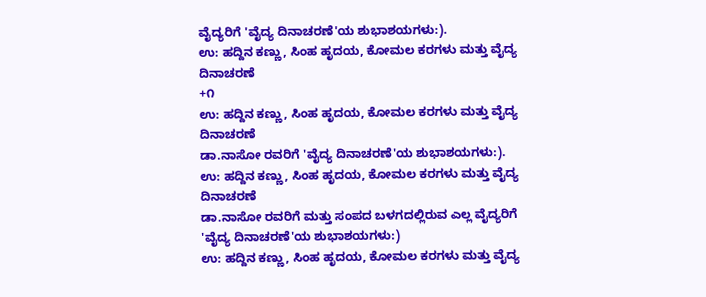ವೈದ್ಯರಿಗೆ 'ವೈದ್ಯ ದಿನಾಚರಣೆ'ಯ ಶುಭಾಶಯಗಳು:).
ಉ: ಹದ್ದಿನ ಕಣ್ಣು, ಸಿಂಹ ಹೃದಯ, ಕೋಮಲ ಕರಗಳು ಮತ್ತು ವೈದ್ಯ ದಿನಾಚರಣೆ
+೧
ಉ: ಹದ್ದಿನ ಕಣ್ಣು, ಸಿಂಹ ಹೃದಯ, ಕೋಮಲ ಕರಗಳು ಮತ್ತು ವೈದ್ಯ ದಿನಾಚರಣೆ
ಡಾ.ನಾಸೋ ರವರಿಗೆ 'ವೈದ್ಯ ದಿನಾಚರಣೆ'ಯ ಶುಭಾಶಯಗಳು:).
ಉ: ಹದ್ದಿನ ಕಣ್ಣು, ಸಿಂಹ ಹೃದಯ, ಕೋಮಲ ಕರಗಳು ಮತ್ತು ವೈದ್ಯ ದಿನಾಚರಣೆ
ಡಾ.ನಾಸೋ ರವರಿಗೆ ಮತ್ತು ಸಂಪದ ಬಳಗದಲ್ಲಿರುವ ಎಲ್ಲ ವೈದ್ಯರಿಗೆ 'ವೈದ್ಯ ದಿನಾಚರಣೆ'ಯ ಶುಭಾಶಯಗಳು:)
ಉ: ಹದ್ದಿನ ಕಣ್ಣು, ಸಿಂಹ ಹೃದಯ, ಕೋಮಲ ಕರಗಳು ಮತ್ತು ವೈದ್ಯ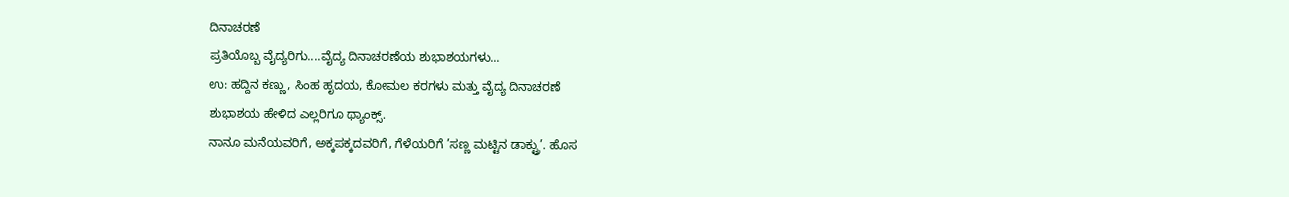ದಿನಾಚರಣೆ
ಪ್ರತಿಯೊಬ್ಬ ವೈದ್ಯರಿಗು....ವೈದ್ಯ ದಿನಾಚರಣೆಯ ಶುಭಾಶಯಗಳು...
ಉ: ಹದ್ದಿನ ಕಣ್ಣು, ಸಿಂಹ ಹೃದಯ, ಕೋಮಲ ಕರಗಳು ಮತ್ತು ವೈದ್ಯ ದಿನಾಚರಣೆ
ಶುಭಾಶಯ ಹೇಳಿದ ಎಲ್ಲರಿಗೂ ಥ್ಯಾಂಕ್ಸ್.
ನಾನೂ ಮನೆಯವರಿಗೆ, ಅಕ್ಕಪಕ್ಕದವರಿಗೆ, ಗೆಳೆಯರಿಗೆ ’ಸಣ್ಣ ಮಟ್ಟಿನ ಡಾಕ್ಟ್ರು’. ಹೊಸ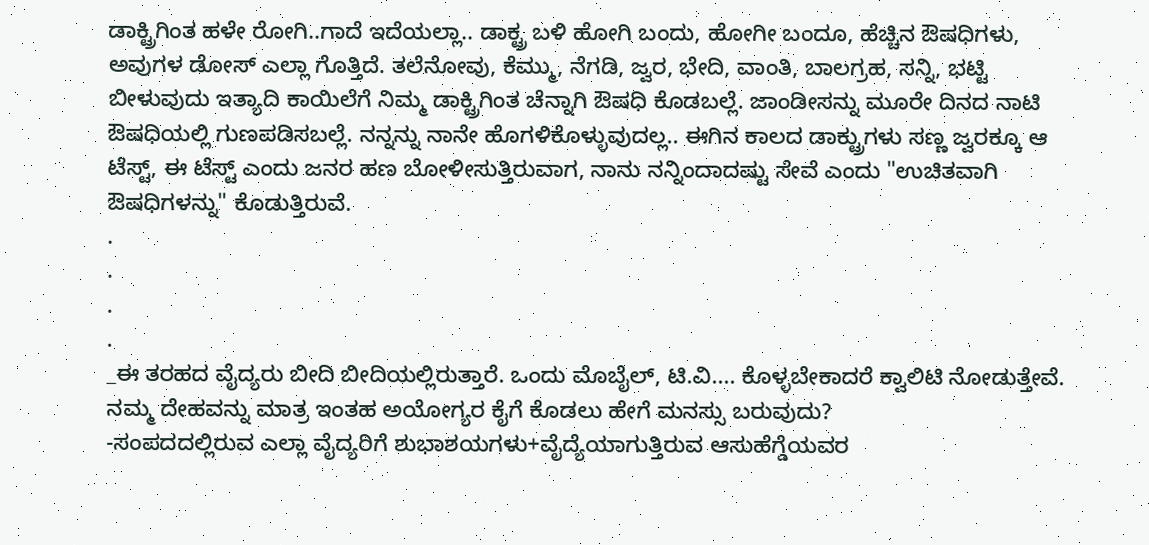ಡಾಕ್ಟ್ರಿಗಿಂತ ಹಳೇ ರೋಗಿ..ಗಾದೆ ಇದೆಯಲ್ಲಾ.. ಡಾಕ್ಟ್ರ ಬಳಿ ಹೋಗಿ ಬಂದು, ಹೋಗೀ ಬಂದೂ, ಹೆಚ್ಚಿನ ಔಷಧಿಗಳು, ಅವುಗಳ ಡೋಸ್ ಎಲ್ಲಾ ಗೊತ್ತಿದೆ. ತಲೆನೋವು, ಕೆಮ್ಮು, ನೆಗಡಿ, ಜ್ವರ, ಭೇದಿ, ವಾಂತಿ, ಬಾಲಗ್ರಹ, ಸನ್ನಿ, ಭಟ್ಟಿ ಬೀಳುವುದು ಇತ್ಯಾದಿ ಕಾಯಿಲೆಗೆ ನಿಮ್ಮ ಡಾಕ್ಟ್ರಿಗಿಂತ ಚೆನ್ನಾಗಿ ಔಷಧಿ ಕೊಡಬಲ್ಲೆ. ಜಾಂಡೀಸನ್ನು ಮೂರೇ ದಿನದ ನಾಟಿ ಔಷಧಿಯಲ್ಲಿ ಗುಣಪಡಿಸಬಲ್ಲೆ. ನನ್ನನ್ನು ನಾನೇ ಹೊಗಳಿಕೊಳ್ಳುವುದಲ್ಲ.. ಈಗಿನ ಕಾಲದ ಡಾಕ್ಟ್ರುಗಳು ಸಣ್ಣ ಜ್ವರಕ್ಕೂ ಆ ಟೆಸ್ಟ್, ಈ ಟೆಸ್ಟ್ ಎಂದು ಜನರ ಹಣ ಬೋಳೀಸುತ್ತಿರುವಾಗ, ನಾನು ನನ್ನಿಂದಾದಷ್ಟು ಸೇವೆ ಎಂದು "ಉಚಿತವಾಗಿ ಔಷಧಿಗಳನ್ನು" ಕೊಡುತ್ತಿರುವೆ.
.
.
.
.
_ಈ ತರಹದ ವೈದ್ಯರು ಬೀದಿ ಬೀದಿಯಲ್ಲಿರುತ್ತಾರೆ. ಒಂದು ಮೊಬೈಲ್, ಟಿ.ವಿ.... ಕೊಳ್ಳಬೇಕಾದರೆ ಕ್ವಾಲಿಟಿ ನೋಡುತ್ತೇವೆ.
ನಮ್ಮ ದೇಹವನ್ನು ಮಾತ್ರ ಇಂತಹ ಅಯೋಗ್ಯರ ಕೈಗೆ ಕೊಡಲು ಹೇಗೆ ಮನಸ್ಸು ಬರುವುದು?
-ಸಂಪದದಲ್ಲಿರುವ ಎಲ್ಲಾ ವೈದ್ಯರಿಗೆ ಶುಭಾಶಯಗಳು+ವೈದ್ಯೆಯಾಗುತ್ತಿರುವ ಆಸುಹೆಗ್ಡೆಯವರ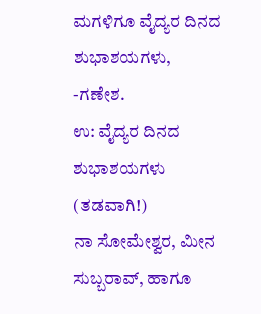ಮಗಳಿಗೂ ವೈದ್ಯರ ದಿನದ ಶುಭಾಶಯಗಳು,
-ಗಣೇಶ.
ಉ: ವೈದ್ಯರ ದಿನದ ಶುಭಾಶಯಗಳು (ತಡವಾಗಿ!)
ನಾ ಸೋಮೇಶ್ವರ, ಮೀನ ಸುಬ್ಬರಾವ್, ಹಾಗೂ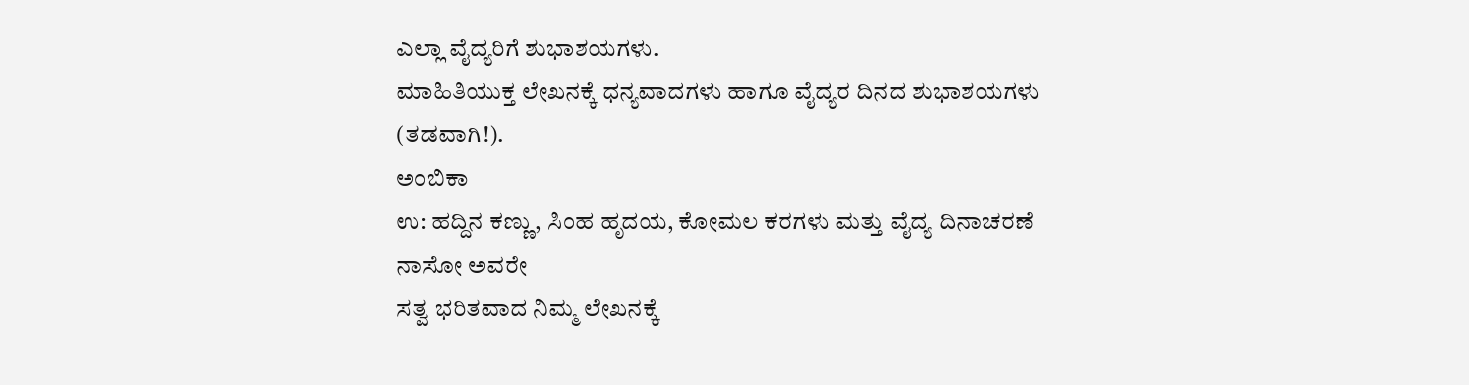ಎಲ್ಲಾ ವೈದ್ಯರಿಗೆ ಶುಭಾಶಯಗಳು.
ಮಾಹಿತಿಯುಕ್ತ ಲೇಖನಕ್ಕೆ ಧನ್ಯವಾದಗಳು ಹಾಗೂ ವೈದ್ಯರ ದಿನದ ಶುಭಾಶಯಗಳು (ತಡವಾಗಿ!).
ಅಂಬಿಕಾ
ಉ: ಹದ್ದಿನ ಕಣ್ಣು, ಸಿಂಹ ಹೃದಯ, ಕೋಮಲ ಕರಗಳು ಮತ್ತು ವೈದ್ಯ ದಿನಾಚರಣೆ
ನಾಸೋ ಅವರೇ
ಸತ್ವ ಭರಿತವಾದ ನಿಮ್ಮ ಲೇಖನಕ್ಕೆ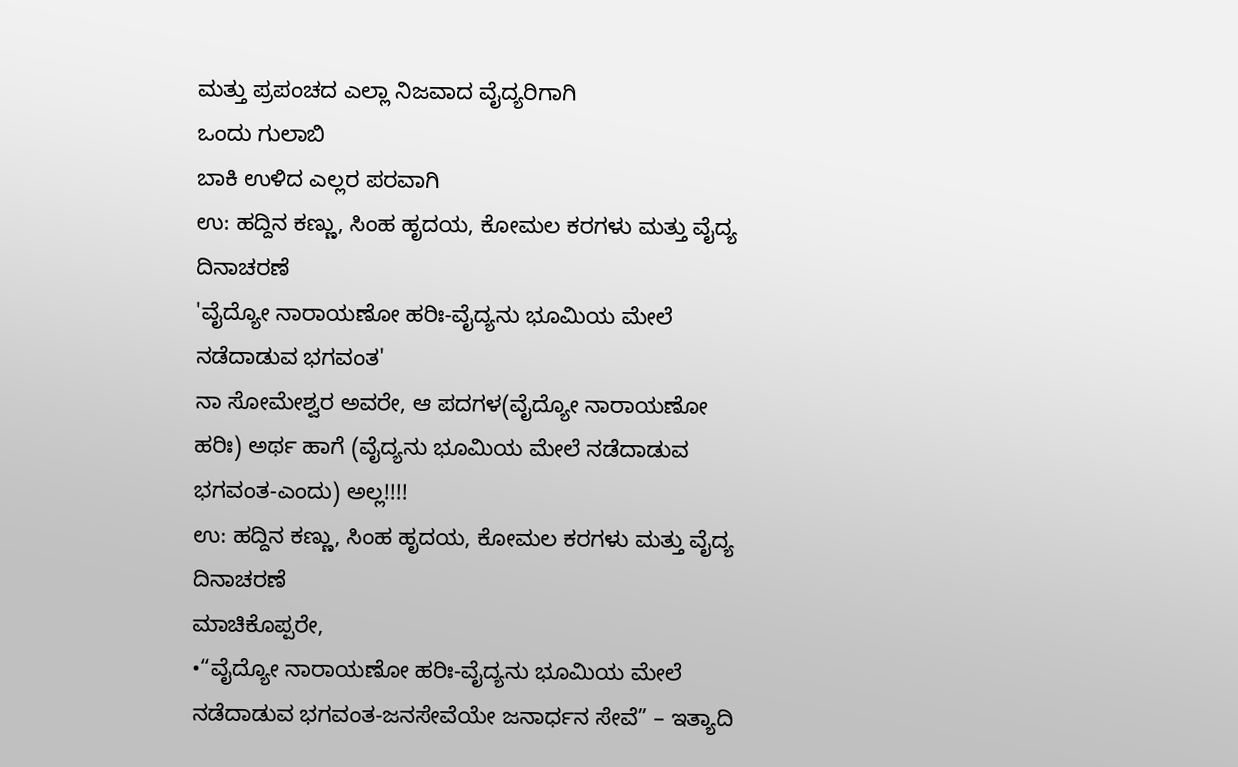ಮತ್ತು ಪ್ರಪಂಚದ ಎಲ್ಲಾ ನಿಜವಾದ ವೈದ್ಯರಿಗಾಗಿ
ಒಂದು ಗುಲಾಬಿ
ಬಾಕಿ ಉಳಿದ ಎಲ್ಲರ ಪರವಾಗಿ
ಉ: ಹದ್ದಿನ ಕಣ್ಣು, ಸಿಂಹ ಹೃದಯ, ಕೋಮಲ ಕರಗಳು ಮತ್ತು ವೈದ್ಯ ದಿನಾಚರಣೆ
'ವೈದ್ಯೋ ನಾರಾಯಣೋ ಹರಿಃ-ವೈದ್ಯನು ಭೂಮಿಯ ಮೇಲೆ ನಡೆದಾಡುವ ಭಗವಂತ'
ನಾ ಸೋಮೇಶ್ವರ ಅವರೇ, ಆ ಪದಗಳ(ವೈದ್ಯೋ ನಾರಾಯಣೋ ಹರಿಃ) ಅರ್ಥ ಹಾಗೆ (ವೈದ್ಯನು ಭೂಮಿಯ ಮೇಲೆ ನಡೆದಾಡುವ ಭಗವಂತ-ಎಂದು) ಅಲ್ಲ!!!!
ಉ: ಹದ್ದಿನ ಕಣ್ಣು, ಸಿಂಹ ಹೃದಯ, ಕೋಮಲ ಕರಗಳು ಮತ್ತು ವೈದ್ಯ ದಿನಾಚರಣೆ
ಮಾಚಿಕೊಪ್ಪರೇ,
•“ವೈದ್ಯೋ ನಾರಾಯಣೋ ಹರಿಃ-ವೈದ್ಯನು ಭೂಮಿಯ ಮೇಲೆ ನಡೆದಾಡುವ ಭಗವಂತ-ಜನಸೇವೆಯೇ ಜನಾರ್ಧನ ಸೇವೆ” – ಇತ್ಯಾದಿ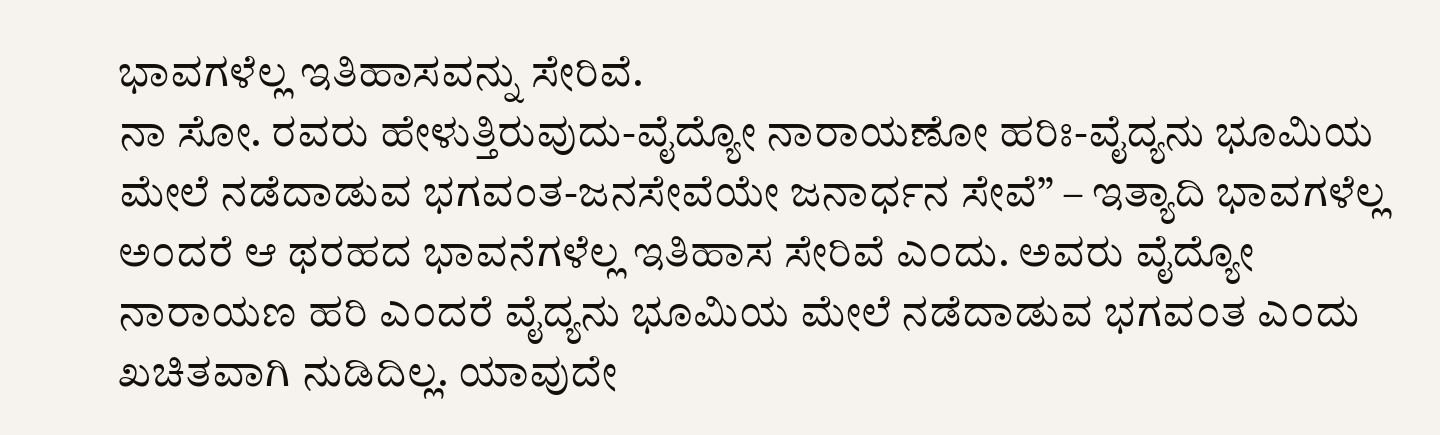ಭಾವಗಳೆಲ್ಲ ಇತಿಹಾಸವನ್ನು ಸೇರಿವೆ.
ನಾ ಸೋ. ರವರು ಹೇಳುತ್ತಿರುವುದು-ವೈದ್ಯೋ ನಾರಾಯಣೋ ಹರಿಃ-ವೈದ್ಯನು ಭೂಮಿಯ ಮೇಲೆ ನಡೆದಾಡುವ ಭಗವಂತ-ಜನಸೇವೆಯೇ ಜನಾರ್ಧನ ಸೇವೆ” – ಇತ್ಯಾದಿ ಭಾವಗಳೆಲ್ಲ ಅ೦ದರೆ ಆ ಥರಹದ ಭಾವನೆಗಳೆಲ್ಲ ಇತಿಹಾಸ ಸೇರಿವೆ ಎ೦ದು. ಅವರು ವೈದ್ಯೋ ನಾರಾಯಣ ಹರಿ ಎ೦ದರೆ ವೈದ್ಯನು ಭೂಮಿಯ ಮೇಲೆ ನಡೆದಾಡುವ ಭಗವ೦ತ ಎ೦ದು ಖಚಿತವಾಗಿ ನುಡಿದಿಲ್ಲ. ಯಾವುದೇ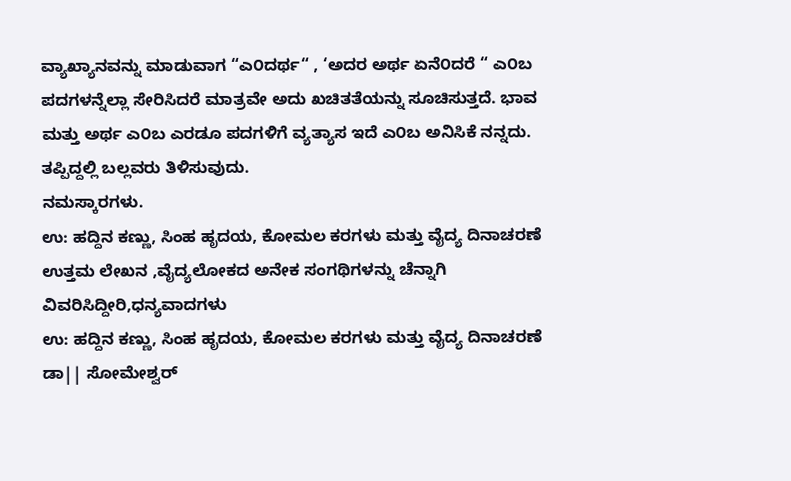ವ್ಯಾಖ್ಯಾನವನ್ನು ಮಾಡುವಾಗ “ಎ೦ದರ್ಥ“ , ‘ಅದರ ಅರ್ಥ ಏನೆ೦ದರೆ “ ಎ೦ಬ ಪದಗಳನ್ನೆಲ್ಲಾ ಸೇರಿಸಿದರೆ ಮಾತ್ರವೇ ಅದು ಖಚಿತತೆಯನ್ನು ಸೂಚಿಸುತ್ತದೆ. ಭಾವ ಮತ್ತು ಅರ್ಥ ಎ೦ಬ ಎರಡೂ ಪದಗಳಿಗೆ ವ್ಯತ್ಯಾಸ ಇದೆ ಎ೦ಬ ಅನಿಸಿಕೆ ನನ್ನದು.
ತಪ್ಪಿದ್ದಲ್ಲಿ ಬಲ್ಲವರು ತಿಳಿಸುವುದು.
ನಮಸ್ಕಾರಗಳು.
ಉ: ಹದ್ದಿನ ಕಣ್ಣು, ಸಿಂಹ ಹೃದಯ, ಕೋಮಲ ಕರಗಳು ಮತ್ತು ವೈದ್ಯ ದಿನಾಚರಣೆ
ಉತ್ತಮ ಲೇಖನ ,ವೈದ್ಯಲೋಕದ ಅನೇಕ ಸಂಗಥಿಗಳನ್ನು ಚೆನ್ನಾಗಿ ವಿವರಿಸಿದ್ದೀರಿ,ಧನ್ಯವಾದಗಳು
ಉ: ಹದ್ದಿನ ಕಣ್ಣು, ಸಿಂಹ ಹೃದಯ, ಕೋಮಲ ಕರಗಳು ಮತ್ತು ವೈದ್ಯ ದಿನಾಚರಣೆ
ಡಾ|| ಸೋಮೇಶ್ವರ್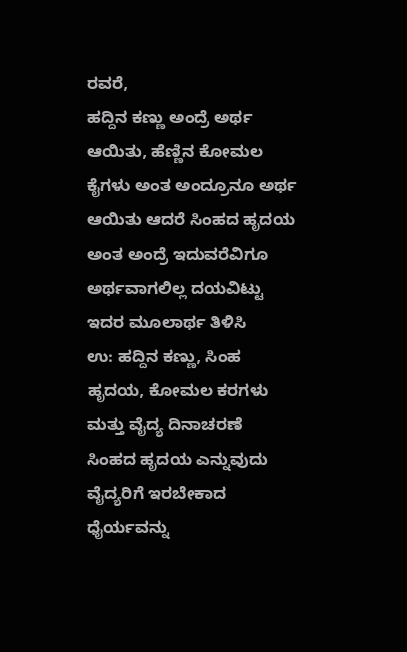ರವರೆ,
ಹದ್ದಿನ ಕಣ್ಣು ಅಂದ್ರೆ ಅರ್ಥ ಆಯಿತು, ಹೆಣ್ಣಿನ ಕೋಮಲ ಕೈಗಳು ಅಂತ ಅಂದ್ರೂನೂ ಅರ್ಥ ಆಯಿತು ಆದರೆ ಸಿಂಹದ ಹೃದಯ ಅಂತ ಅಂದ್ರೆ ಇದುವರೆವಿಗೂ ಅರ್ಥವಾಗಲಿಲ್ಲ ದಯವಿಟ್ಟು ಇದರ ಮೂಲಾರ್ಥ ತಿಳಿಸಿ
ಉ: ಹದ್ದಿನ ಕಣ್ಣು, ಸಿಂಹ ಹೃದಯ, ಕೋಮಲ ಕರಗಳು ಮತ್ತು ವೈದ್ಯ ದಿನಾಚರಣೆ
ಸಿಂಹದ ಹೃದಯ ಎನ್ನುವುದು ವೈದ್ಯರಿಗೆ ಇರಬೇಕಾದ ಧೈರ್ಯವನ್ನು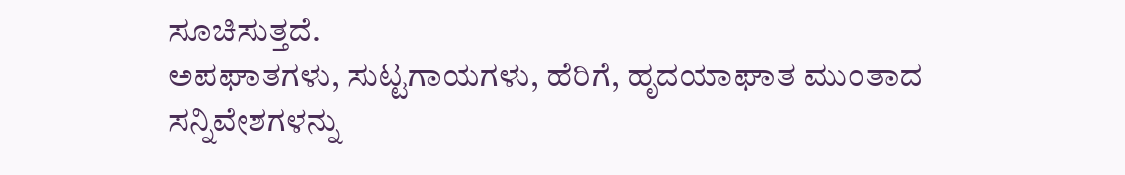ಸೂಚಿಸುತ್ತದೆ.
ಅಪಘಾತಗಳು, ಸುಟ್ಟಗಾಯಗಳು, ಹೆರಿಗೆ, ಹೃದಯಾಘಾತ ಮುಂತಾದ ಸನ್ನಿವೇಶಗಳನ್ನು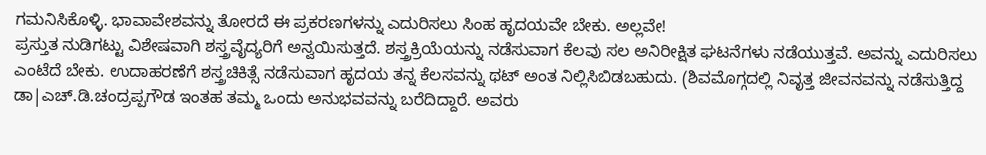ಗಮನಿಸಿಕೊಳ್ಳಿ. ಭಾವಾವೇಶವನ್ನು ತೋರದೆ ಈ ಪ್ರಕರಣಗಳನ್ನು ಎದುರಿಸಲು ಸಿಂಹ ಹೃದಯವೇ ಬೇಕು. ಅಲ್ಲವೇ!
ಪ್ರಸ್ತುತ ನುಡಿಗಟ್ಟು ವಿಶೇಷವಾಗಿ ಶಸ್ತ್ರವೈದ್ಯರಿಗೆ ಅನ್ವಯಿಸುತ್ತದೆ. ಶಸ್ತ್ರಕ್ರಿಯೆಯನ್ನು ನಡೆಸುವಾಗ ಕೆಲವು ಸಲ ಅನಿರೀಕ್ಷಿತ ಘಟನೆಗಳು ನಡೆಯುತ್ತವೆ. ಅವನ್ನು ಎದುರಿಸಲು ಎಂಟೆದೆ ಬೇಕು. ಉದಾಹರಣೆಗೆ ಶಸ್ತ್ರಚಿಕಿತ್ಸೆ ನಡೆಸುವಾಗ ಹೃದಯ ತನ್ನ ಕೆಲಸವನ್ನು ಥಟ್ ಅಂತ ನಿಲ್ಲಿಸಿಬಿಡಬಹುದು. (ಶಿವಮೊಗ್ಗದಲ್ಲಿ ನಿವೃತ್ತ ಜೀವನವನ್ನು ನಡೆಸುತ್ತಿದ್ದ ಡಾ|ಎಚ್.ಡಿ.ಚಂದ್ರಪ್ಪಗೌಡ ಇಂತಹ ತಮ್ಮ ಒಂದು ಅನುಭವವನ್ನು ಬರೆದಿದ್ದಾರೆ. ಅವರು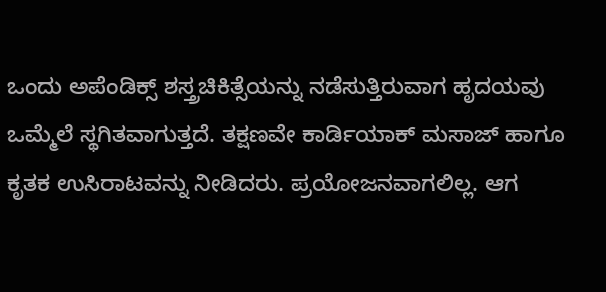ಒಂದು ಅಪೆಂಡಿಕ್ಸ್ ಶಸ್ತ್ರಚಿಕಿತ್ಸೆಯನ್ನು ನಡೆಸುತ್ತಿರುವಾಗ ಹೃದಯವು ಒಮ್ಮೆಲೆ ಸ್ಥಗಿತವಾಗುತ್ತದೆ. ತಕ್ಷಣವೇ ಕಾರ್ಡಿಯಾಕ್ ಮಸಾಜ್ ಹಾಗೂ ಕೃತಕ ಉಸಿರಾಟವನ್ನು ನೀಡಿದರು. ಪ್ರಯೋಜನವಾಗಲಿಲ್ಲ. ಆಗ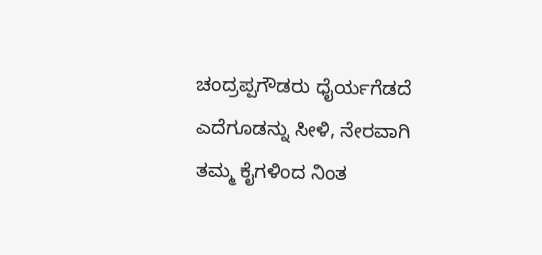ಚಂದ್ರಪ್ಪಗೌಡರು ಧೈರ್ಯಗೆಡದೆ ಎದೆಗೂಡನ್ನು ಸೀಳಿ, ನೇರವಾಗಿ ತಮ್ಮ ಕೈಗಳಿಂದ ನಿಂತ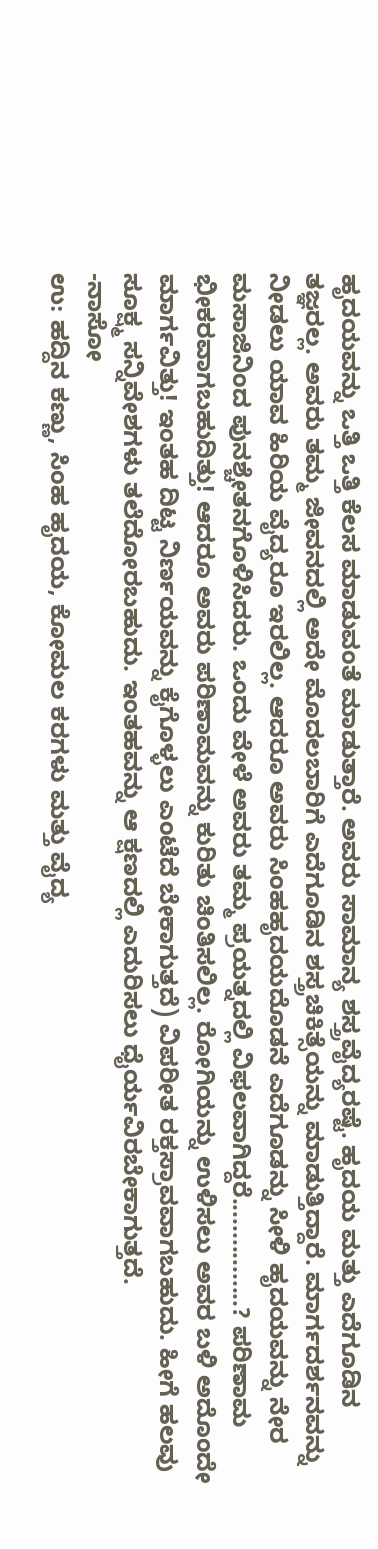ಹೃದಯವನ್ನು ಒತ್ತಿ ಒತ್ತಿ ಕೆಲಸ ಮಾಡುವಂತೆ ಮಾಡುತ್ತಾರೆ. ಅವರು ಸಾಮಾನ್ಯ ಶಸ್ತ್ರವೈದ್ಯರಷ್ಟೆ. ಹೃದಯ ಮತ್ತು ಎದೆಗೂಡಿನ ತಜ್ಞರಲ್ಲ. ಅವರು ತಮ್ಮ ಜೀವನದಲ್ಲಿ ಅದೇ ಮೊದಲಬಾರಿಗೆ ಎದೆಗೂಡಿನ ಶಸ್ತ್ರಚಿಕಿತ್ಸೆಯನ್ನು ಮಾಡುತ್ತಿದ್ದಾರೆ. ಮಾರ್ಗದರ್ಶನವನ್ನು ನೀಡಲು ಯಾವ ಹಿರಿಯ ವೈದ್ಯರೂ ಇರಲಿಲ್ಲ. ಆದರೂ ಅವರು ಸಿಂಹಹೃದಯದೊಡನೆ ಎದೆಗೂಡನ್ನು ಸೀಳಿ ಹೃದಯವನ್ನು ನೇರ ಮಸಾಜಿನಿಂದ ಪುನಶ್ಚೇತನಗೊಳಿಸಿದರು. ಒಂದು ವೇಳೆ ಅವರು ತಮ್ಮ ಪ್ರಯತ್ನದಲ್ಲಿ ವಿಫಲವಾಗಿದ್ದರೆ................? ಪರಿಣಾಮ ಭೀಕರವಾಗಬಹುದಿತ್ತು! ಆದರೂ ಅವರು ಪರಿಣಾಮವನ್ನು ಕುರಿತು ಚಿಂತಿಸಲಿಲ್ಲ. ರೋಗಿಯನ್ನು ಉಳಿಸಲು ಅವರ ಬಳಿ ಅದೊಂದೇ ಮಾರ್ಗವಿತ್ತು! ಇಂತಹ ದಿಟ್ಟ ನಿರ್ಣಯವನ್ನು ಕೈಗೊಳ್ಳಲು ಎಂಟೆದೆ ಬೇಕಾಗುತ್ತದೆ) ವಿಪರೀತ ರಕ್ತಸ್ರಾವವಾಗಬಹುದು. ಹೀಗೆ ಹಲವು ಸೂಕ್ಷ್ಮ ಸನ್ನಿವೇಶಗಳು ತಲೆದೋರಬಹುದು. ಇಂತಹವನ್ನು ಆ ಕ್ಷಣದಲ್ಲಿ ಎದುರಿಸಲು ಧೈರ್ಯವಿರಬೇಕಾಗುತ್ತದೆ.
-ನಾಸೋ
ಉ: ಹದ್ದಿನ ಕಣ್ಣು, ಸಿಂಹ ಹೃದಯ, ಕೋಮಲ ಕರಗಳು ಮತ್ತು ವೈದ್ಯ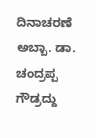ದಿನಾಚರಣೆ
ಅಬ್ಬಾ. ಡಾ. ಚಂದ್ರಪ್ಪ ಗೌಡ್ರದ್ದು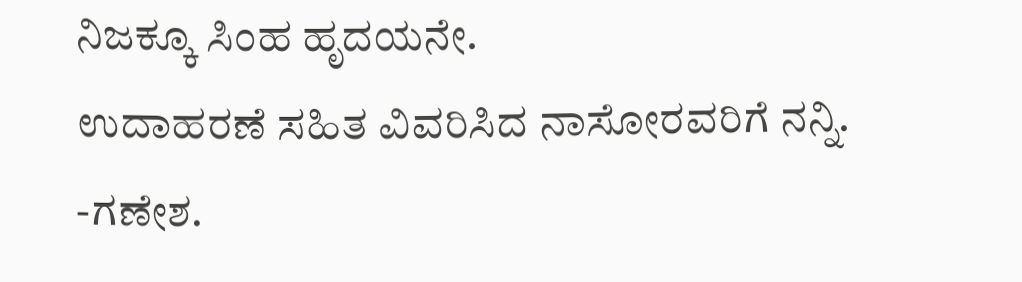ನಿಜಕ್ಕೂ ಸಿಂಹ ಹೃದಯನೇ.
ಉದಾಹರಣೆ ಸಹಿತ ವಿವರಿಸಿದ ನಾಸೋರವರಿಗೆ ನನ್ನಿ.
-ಗಣೇಶ.